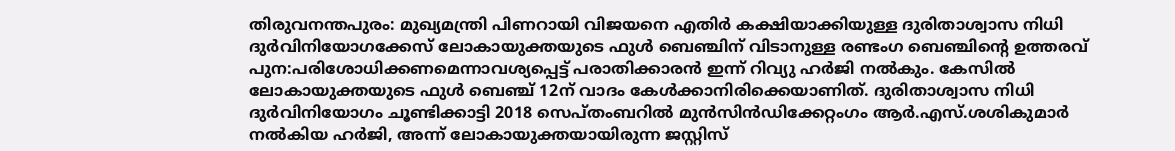തിരുവനന്തപുരം: മുഖ്യമന്ത്രി പിണറായി വിജയനെ എതിർ കക്ഷിയാക്കിയുള്ള ദുരിതാശ്വാസ നിധി ദുർവിനിയോഗക്കേസ് ലോകായുക്തയുടെ ഫുൾ ബെഞ്ചിന് വിടാനുള്ള രണ്ടംഗ ബെഞ്ചിന്റെ ഉത്തരവ് പുന:പരിശോധിക്കണമെന്നാവശ്യപ്പെട്ട് പരാതിക്കാരൻ ഇന്ന് റിവ്യു ഹർജി നൽകും. കേസിൽ ലോകായുക്തയുടെ ഫുൾ ബെഞ്ച് 12ന് വാദം കേൾക്കാനിരിക്കെയാണിത്. ദുരിതാശ്വാസ നിധി ദുർവിനിയോഗം ചൂണ്ടിക്കാട്ടി 2018 സെപ്തംബറിൽ മുൻസിൻഡിക്കേറ്റംഗം ആർ.എസ്.ശശികുമാർ നൽകിയ ഹർജി, അന്ന് ലോകായുക്തയായിരുന്ന ജസ്റ്റിസ്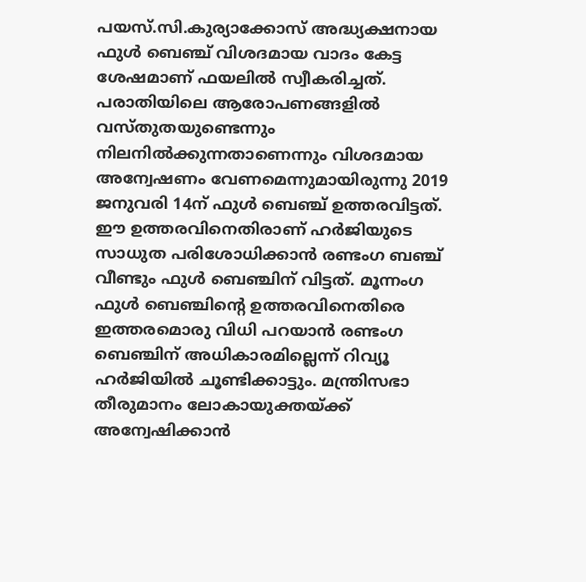പയസ്.സി.കുര്യാക്കോസ് അദ്ധ്യക്ഷനായ ഫുൾ ബെഞ്ച് വിശദമായ വാദം കേട്ട ശേഷമാണ് ഫയലിൽ സ്വീകരിച്ചത്.
പരാതിയിലെ ആരോപണങ്ങളിൽ വസ്തുതയുണ്ടെന്നും നിലനിൽക്കുന്നതാണെന്നും വിശദമായ അന്വേഷണം വേണമെന്നുമായിരുന്നു 2019 ജനുവരി 14ന് ഫുൾ ബെഞ്ച് ഉത്തരവിട്ടത്. ഈ ഉത്തരവിനെതിരാണ് ഹർജിയുടെ സാധുത പരിശോധിക്കാൻ രണ്ടംഗ ബഞ്ച് വീണ്ടും ഫുൾ ബെഞ്ചിന് വിട്ടത്. മൂന്നംഗ ഫുൾ ബെഞ്ചിന്റെ ഉത്തരവിനെതിരെ ഇത്തരമൊരു വിധി പറയാൻ രണ്ടംഗ ബെഞ്ചിന് അധികാരമില്ലെന്ന് റിവ്യൂ ഹർജിയിൽ ചൂണ്ടിക്കാട്ടും. മന്ത്രിസഭാ തീരുമാനം ലോകായുക്തയ്ക്ക് അന്വേഷിക്കാൻ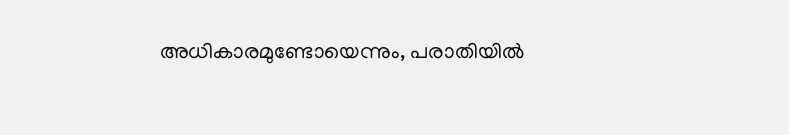അധികാരമുണ്ടോയെന്നും, പരാതിയിൽ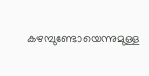കഴമ്പുണ്ടോയെന്നുമുള്ള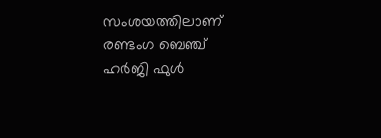സംശയത്തിലാണ് രണ്ടംഗ ബെഞ്ച് ഹർജി ഫുൾ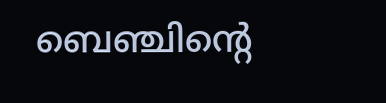ബെഞ്ചിന്റെ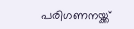പരിഗണനയ്ക്ക്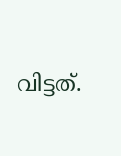വിട്ടത്.